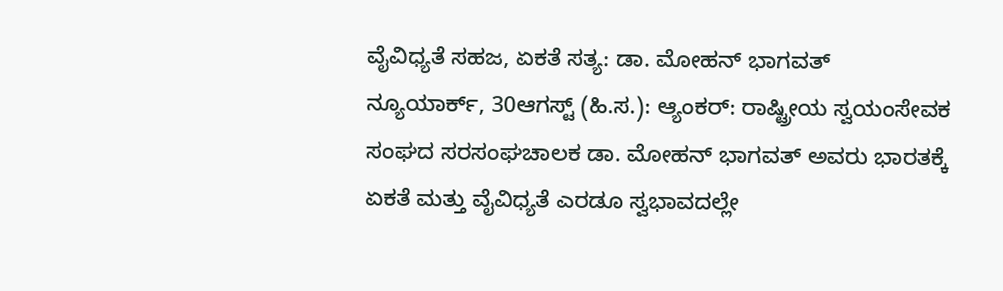ವೈವಿಧ್ಯತೆ ಸಹಜ, ಏಕತೆ ಸತ್ಯ: ಡಾ. ಮೋಹನ್ ಭಾಗವತ್
ನ್ಯೂಯಾರ್ಕ್, 30ಆಗಸ್ಟ್ (ಹಿ.ಸ.): ಆ್ಯಂಕರ್: ರಾಷ್ಟ್ರೀಯ ಸ್ವಯಂಸೇವಕ ಸಂಘದ ಸರಸಂಘಚಾಲಕ ಡಾ. ಮೋಹನ್ ಭಾಗವತ್ ಅವರು ಭಾರತಕ್ಕೆ ಏಕತೆ ಮತ್ತು ವೈವಿಧ್ಯತೆ ಎರಡೂ ಸ್ವಭಾವದಲ್ಲೇ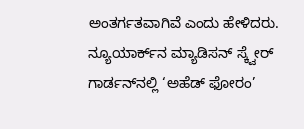ಅಂತರ್ಗತವಾಗಿವೆ ಎಂದು ಹೇಳಿದರು. ನ್ಯೂಯಾರ್ಕ್‌ನ ಮ್ಯಾಡಿಸನ್ ಸ್ಕ್ವೇರ್ ಗಾರ್ಡನ್‌ನಲ್ಲಿ ‘ಅಹೆಡ್ ಫೋರಂ’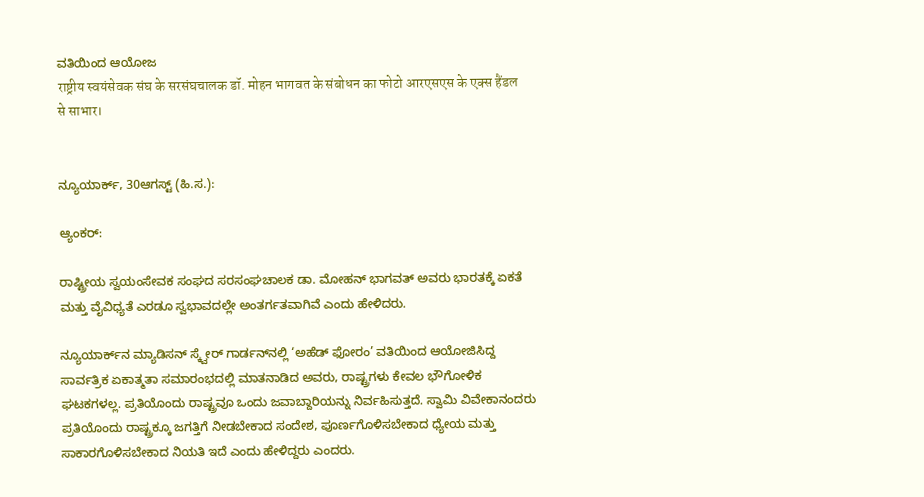ವತಿಯಿಂದ ಆಯೋಜ
राष्ट्रीय स्वयंसेवक संघ के सरसंघचालक डॉ. मोहन भागवत के संबोधन का फोटो आरएसएस के एक्स हैंडल से साभार।


ನ್ಯೂಯಾರ್ಕ್, 30ಆಗಸ್ಟ್ (ಹಿ.ಸ.):

ಆ್ಯಂಕರ್:

ರಾಷ್ಟ್ರೀಯ ಸ್ವಯಂಸೇವಕ ಸಂಘದ ಸರಸಂಘಚಾಲಕ ಡಾ. ಮೋಹನ್ ಭಾಗವತ್ ಅವರು ಭಾರತಕ್ಕೆ ಏಕತೆ ಮತ್ತು ವೈವಿಧ್ಯತೆ ಎರಡೂ ಸ್ವಭಾವದಲ್ಲೇ ಅಂತರ್ಗತವಾಗಿವೆ ಎಂದು ಹೇಳಿದರು.

ನ್ಯೂಯಾರ್ಕ್‌ನ ಮ್ಯಾಡಿಸನ್ ಸ್ಕ್ವೇರ್ ಗಾರ್ಡನ್‌ನಲ್ಲಿ ‘ಅಹೆಡ್ ಫೋರಂ’ ವತಿಯಿಂದ ಆಯೋಜಿಸಿದ್ದ ಸಾರ್ವತ್ರಿಕ ಏಕಾತ್ಮತಾ ಸಮಾರಂಭದಲ್ಲಿ ಮಾತನಾಡಿದ ಅವರು, ರಾಷ್ಟ್ರಗಳು ಕೇವಲ ಭೌಗೋಳಿಕ ಘಟಕಗಳಲ್ಲ. ಪ್ರತಿಯೊಂದು ರಾಷ್ಟ್ರವೂ ಒಂದು ಜವಾಬ್ದಾರಿಯನ್ನು ನಿರ್ವಹಿಸುತ್ತದೆ. ಸ್ವಾಮಿ ವಿವೇಕಾನಂದರು ಪ್ರತಿಯೊಂದು ರಾಷ್ಟ್ರಕ್ಕೂ ಜಗತ್ತಿಗೆ ನೀಡಬೇಕಾದ ಸಂದೇಶ, ಪೂರ್ಣಗೊಳಿಸಬೇಕಾದ ಧ್ಯೇಯ ಮತ್ತು ಸಾಕಾರಗೊಳಿಸಬೇಕಾದ ನಿಯತಿ ಇದೆ ಎಂದು ಹೇಳಿದ್ದರು ಎಂದರು.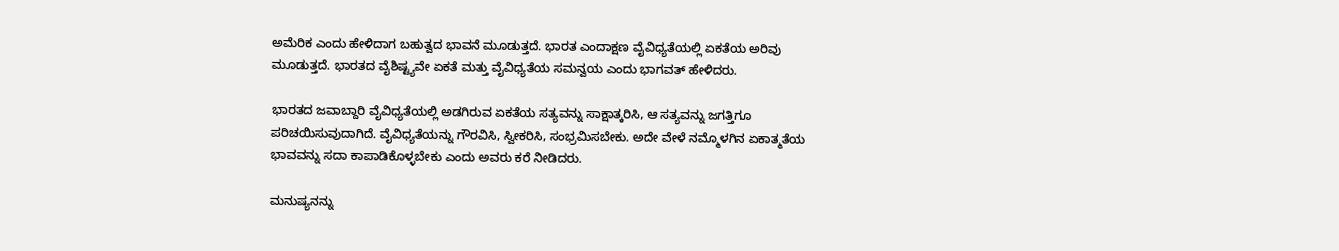ಅಮೆರಿಕ ಎಂದು ಹೇಳಿದಾಗ ಬಹುತ್ವದ ಭಾವನೆ ಮೂಡುತ್ತದೆ. ಭಾರತ ಎಂದಾಕ್ಷಣ ವೈವಿಧ್ಯತೆಯಲ್ಲಿ ಏಕತೆಯ ಅರಿವು ಮೂಡುತ್ತದೆ. ಭಾರತದ ವೈಶಿಷ್ಟ್ಯವೇ ಏಕತೆ ಮತ್ತು ವೈವಿಧ್ಯತೆಯ ಸಮನ್ವಯ ಎಂದು ಭಾಗವತ್ ಹೇಳಿದರು.

ಭಾರತದ ಜವಾಬ್ದಾರಿ ವೈವಿಧ್ಯತೆಯಲ್ಲಿ ಅಡಗಿರುವ ಏಕತೆಯ ಸತ್ಯವನ್ನು ಸಾಕ್ಷಾತ್ಕರಿಸಿ, ಆ ಸತ್ಯವನ್ನು ಜಗತ್ತಿಗೂ ಪರಿಚಯಿಸುವುದಾಗಿದೆ. ವೈವಿಧ್ಯತೆಯನ್ನು ಗೌರವಿಸಿ, ಸ್ವೀಕರಿಸಿ, ಸಂಭ್ರಮಿಸಬೇಕು. ಅದೇ ವೇಳೆ ನಮ್ಮೊಳಗಿನ ಏಕಾತ್ಮತೆಯ ಭಾವವನ್ನು ಸದಾ ಕಾಪಾಡಿಕೊಳ್ಳಬೇಕು ಎಂದು ಅವರು ಕರೆ ನೀಡಿದರು.

ಮನುಷ್ಯನನ್ನು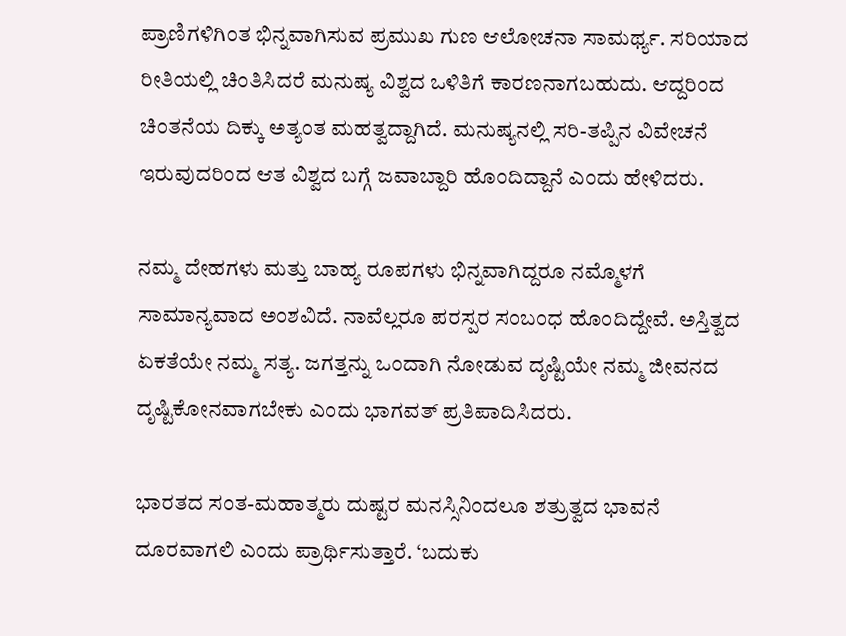ಪ್ರಾಣಿಗಳಿಗಿಂತ ಭಿನ್ನವಾಗಿಸುವ ಪ್ರಮುಖ ಗುಣ ಆಲೋಚನಾ ಸಾಮರ್ಥ್ಯ. ಸರಿಯಾದ ರೀತಿಯಲ್ಲಿ ಚಿಂತಿಸಿದರೆ ಮನುಷ್ಯ ವಿಶ್ವದ ಒಳಿತಿಗೆ ಕಾರಣನಾಗಬಹುದು. ಆದ್ದರಿಂದ ಚಿಂತನೆಯ ದಿಕ್ಕು ಅತ್ಯಂತ ಮಹತ್ವದ್ದಾಗಿದೆ. ಮನುಷ್ಯನಲ್ಲಿ ಸರಿ-ತಪ್ಪಿನ ವಿವೇಚನೆ ಇರುವುದರಿಂದ ಆತ ವಿಶ್ವದ ಬಗ್ಗೆ ಜವಾಬ್ದಾರಿ ಹೊಂದಿದ್ದಾನೆ ಎಂದು ಹೇಳಿದರು.

ನಮ್ಮ ದೇಹಗಳು ಮತ್ತು ಬಾಹ್ಯ ರೂಪಗಳು ಭಿನ್ನವಾಗಿದ್ದರೂ ನಮ್ಮೊಳಗೆ ಸಾಮಾನ್ಯವಾದ ಅಂಶವಿದೆ. ನಾವೆಲ್ಲರೂ ಪರಸ್ಪರ ಸಂಬಂಧ ಹೊಂದಿದ್ದೇವೆ. ಅಸ್ತಿತ್ವದ ಏಕತೆಯೇ ನಮ್ಮ ಸತ್ಯ. ಜಗತ್ತನ್ನು ಒಂದಾಗಿ ನೋಡುವ ದೃಷ್ಟಿಯೇ ನಮ್ಮ ಜೀವನದ ದೃಷ್ಟಿಕೋನವಾಗಬೇಕು ಎಂದು ಭಾಗವತ್ ಪ್ರತಿಪಾದಿಸಿದರು.

ಭಾರತದ ಸಂತ-ಮಹಾತ್ಮರು ದುಷ್ಟರ ಮನಸ್ಸಿನಿಂದಲೂ ಶತ್ರುತ್ವದ ಭಾವನೆ ದೂರವಾಗಲಿ ಎಂದು ಪ್ರಾರ್ಥಿಸುತ್ತಾರೆ. ‘ಬದುಕು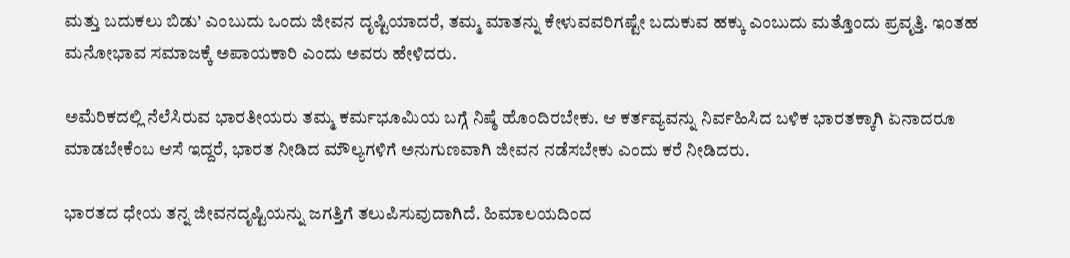ಮತ್ತು ಬದುಕಲು ಬಿಡು’ ಎಂಬುದು ಒಂದು ಜೀವನ ದೃಷ್ಟಿಯಾದರೆ, ತಮ್ಮ ಮಾತನ್ನು ಕೇಳುವವರಿಗಷ್ಟೇ ಬದುಕುವ ಹಕ್ಕು ಎಂಬುದು ಮತ್ತೊಂದು ಪ್ರವೃತ್ತಿ. ಇಂತಹ ಮನೋಭಾವ ಸಮಾಜಕ್ಕೆ ಅಪಾಯಕಾರಿ ಎಂದು ಅವರು ಹೇಳಿದರು.

ಅಮೆರಿಕದಲ್ಲಿ ನೆಲೆಸಿರುವ ಭಾರತೀಯರು ತಮ್ಮ ಕರ್ಮಭೂಮಿಯ ಬಗ್ಗೆ ನಿಷ್ಠೆ ಹೊಂದಿರಬೇಕು. ಆ ಕರ್ತವ್ಯವನ್ನು ನಿರ್ವಹಿಸಿದ ಬಳಿಕ ಭಾರತಕ್ಕಾಗಿ ಏನಾದರೂ ಮಾಡಬೇಕೆಂಬ ಆಸೆ ಇದ್ದರೆ, ಭಾರತ ನೀಡಿದ ಮೌಲ್ಯಗಳಿಗೆ ಅನುಗುಣವಾಗಿ ಜೀವನ ನಡೆಸಬೇಕು ಎಂದು ಕರೆ ನೀಡಿದರು.

ಭಾರತದ ಧೇಯ ತನ್ನ ಜೀವನದೃಷ್ಟಿಯನ್ನು ಜಗತ್ತಿಗೆ ತಲುಪಿಸುವುದಾಗಿದೆ. ಹಿಮಾಲಯದಿಂದ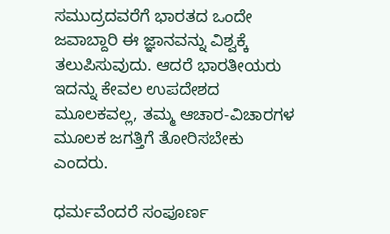ಸಮುದ್ರದವರೆಗೆ ಭಾರತದ ಒಂದೇ ಜವಾಬ್ದಾರಿ ಈ ಜ್ಞಾನವನ್ನು ವಿಶ್ವಕ್ಕೆ ತಲುಪಿಸುವುದು. ಆದರೆ ಭಾರತೀಯರು ಇದನ್ನು ಕೇವಲ ಉಪದೇಶದ ಮೂಲಕವಲ್ಲ, ತಮ್ಮ ಆಚಾರ-ವಿಚಾರಗಳ ಮೂಲಕ ಜಗತ್ತಿಗೆ ತೋರಿಸಬೇಕು ಎಂದರು.

ಧರ್ಮವೆಂದರೆ ಸಂಪೂರ್ಣ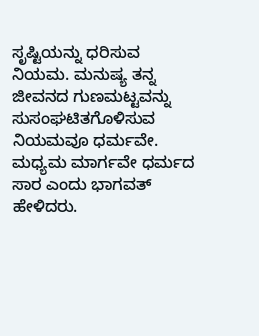ಸೃಷ್ಟಿಯನ್ನು ಧರಿಸುವ ನಿಯಮ. ಮನುಷ್ಯ ತನ್ನ ಜೀವನದ ಗುಣಮಟ್ಟವನ್ನು ಸುಸಂಘಟಿತಗೊಳಿಸುವ ನಿಯಮವೂ ಧರ್ಮವೇ. ಮಧ್ಯಮ ಮಾರ್ಗವೇ ಧರ್ಮದ ಸಾರ ಎಂದು ಭಾಗವತ್ ಹೇಳಿದರು.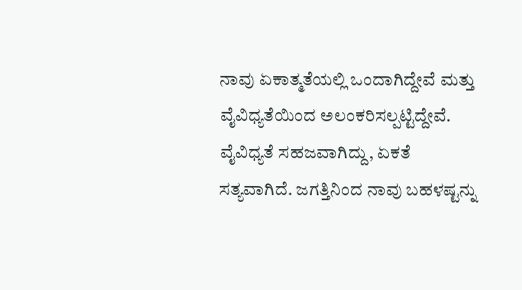ನಾವು ಏಕಾತ್ಮತೆಯಲ್ಲಿ ಒಂದಾಗಿದ್ದೇವೆ ಮತ್ತು ವೈವಿಧ್ಯತೆಯಿಂದ ಅಲಂಕರಿಸಲ್ಪಟ್ಟಿದ್ದೇವೆ. ವೈವಿಧ್ಯತೆ ಸಹಜವಾಗಿದ್ದು, ಏಕತೆ ಸತ್ಯವಾಗಿದೆ. ಜಗತ್ತಿನಿಂದ ನಾವು ಬಹಳಷ್ಟನ್ನು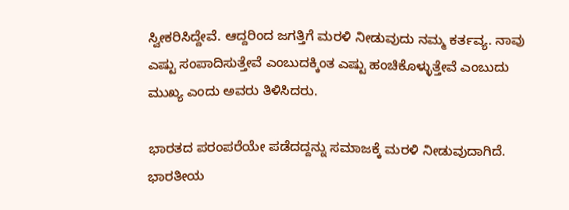ಸ್ವೀಕರಿಸಿದ್ದೇವೆ. ಆದ್ದರಿಂದ ಜಗತ್ತಿಗೆ ಮರಳಿ ನೀಡುವುದು ನಮ್ಮ ಕರ್ತವ್ಯ. ನಾವು ಎಷ್ಟು ಸಂಪಾದಿಸುತ್ತೇವೆ ಎಂಬುದಕ್ಕಿಂತ ಎಷ್ಟು ಹಂಚಿಕೊಳ್ಳುತ್ತೇವೆ ಎಂಬುದು ಮುಖ್ಯ ಎಂದು ಅವರು ತಿಳಿಸಿದರು.

ಭಾರತದ ಪರಂಪರೆಯೇ ಪಡೆದದ್ದನ್ನು ಸಮಾಜಕ್ಕೆ ಮರಳಿ ನೀಡುವುದಾಗಿದೆ. ಭಾರತೀಯ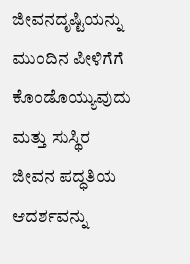ಜೀವನದೃಷ್ಟಿಯನ್ನು ಮುಂದಿನ ಪೀಳಿಗೆಗೆ ಕೊಂಡೊಯ್ಯುವುದು ಮತ್ತು ಸುಸ್ಥಿರ ಜೀವನ ಪದ್ಧತಿಯ ಆದರ್ಶವನ್ನು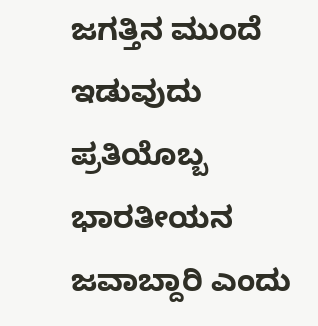ಜಗತ್ತಿನ ಮುಂದೆ ಇಡುವುದು ಪ್ರತಿಯೊಬ್ಬ ಭಾರತೀಯನ ಜವಾಬ್ದಾರಿ ಎಂದು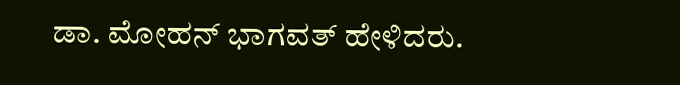ಡಾ. ಮೋಹನ್ ಭಾಗವತ್ ಹೇಳಿದರು.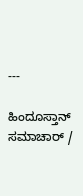---

ಹಿಂದೂಸ್ತಾನ್ ಸಮಾಚಾರ್ /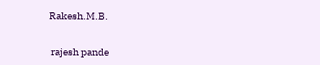Rakesh.M.B.


 rajesh pande